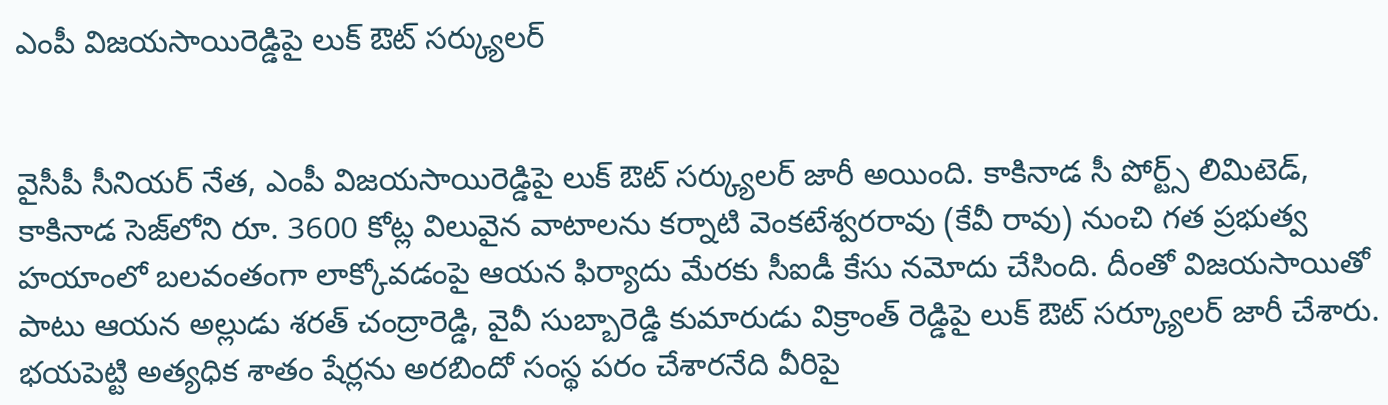ఎంపీ విజ‌య‌సాయిరెడ్డిపై లుక్ ఔట్ స‌ర్క్యుల‌ర్‌


వైసీపీ సీనియ‌ర్ నేత‌, ఎంపీ విజ‌య‌సాయిరెడ్డిపై లుక్ ఔట్ స‌ర్క్యుల‌ర్ జారీ అయింది. కాకినాడ సీ పోర్ట్స్ లిమిటెడ్, కాకినాడ సెజ్‌లోని రూ. 3600 కోట్ల విలువైన వాటాల‌ను క‌ర్నాటి వెంకటేశ్వ‌ర‌రావు (కేవీ రావు) నుంచి గ‌త ప్ర‌భుత్వ హ‌యాంలో బ‌ల‌వంతంగా లాక్కోవ‌డంపై ఆయ‌న‌ ఫిర్యాదు మేర‌కు సీఐడీ కేసు న‌మోదు చేసింది. దీంతో విజ‌య‌సాయితో పాటు ఆయ‌న అల్లుడు శ‌ర‌త్ చంద్రారెడ్డి, వైవీ సుబ్బారెడ్డి కుమారుడు విక్రాంత్ రెడ్డిపై లుక్ ఔట్ స‌ర్క్యూల‌ర్ జారీ చేశారు. భ‌య‌పెట్టి అత్య‌ధిక శాతం షేర్ల‌ను అర‌బిందో సంస్థ ప‌రం చేశార‌నేది వీరిపై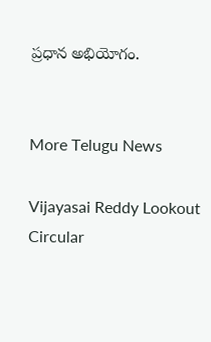ప్ర‌ధాన అభియోగం.


More Telugu News

Vijayasai Reddy Lookout Circular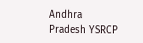Andhra Pradesh YSRCP